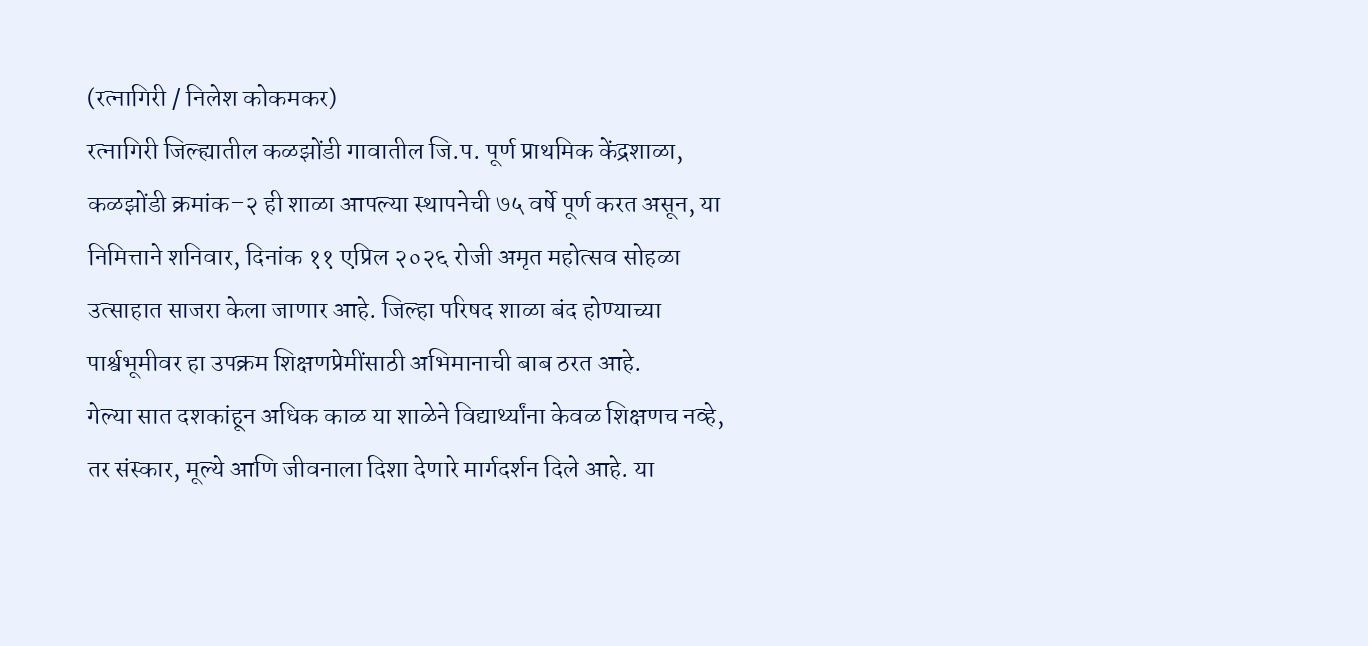(रत्नागिरी / निलेश कोकमकर)
रत्नागिरी जिल्ह्यातील कळझोंडी गावातील जि.प. पूर्ण प्राथमिक केंद्रशाळा, कळझोंडी क्रमांक–२ ही शाळा आपल्या स्थापनेची ७५ वर्षे पूर्ण करत असून, या निमित्ताने शनिवार, दिनांक ११ एप्रिल २०२६ रोजी अमृत महोत्सव सोहळा उत्साहात साजरा केला जाणार आहे. जिल्हा परिषद शाळा बंद होण्याच्या पार्श्वभूमीवर हा उपक्रम शिक्षणप्रेमींसाठी अभिमानाची बाब ठरत आहे.
गेल्या सात दशकांहून अधिक काळ या शाळेने विद्यार्थ्यांना केवळ शिक्षणच नव्हे, तर संस्कार, मूल्ये आणि जीवनाला दिशा देणारे मार्गदर्शन दिले आहे. या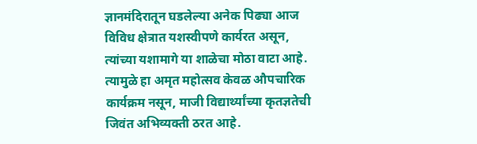ज्ञानमंदिरातून घडलेल्या अनेक पिढ्या आज विविध क्षेत्रात यशस्वीपणे कार्यरत असून, त्यांच्या यशामागे या शाळेचा मोठा वाटा आहे. त्यामुळे हा अमृत महोत्सव केवळ औपचारिक कार्यक्रम नसून, माजी विद्यार्थ्यांच्या कृतज्ञतेची जिवंत अभिव्यक्ती ठरत आहे.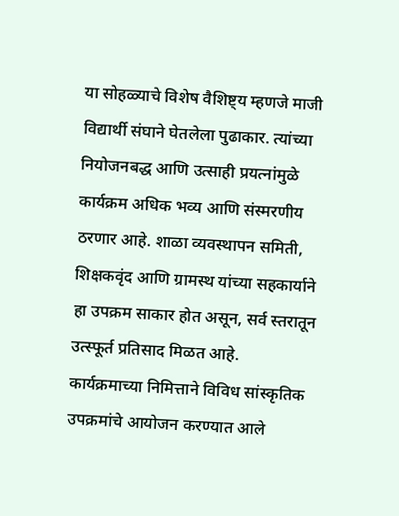या सोहळ्याचे विशेष वैशिष्ट्य म्हणजे माजी विद्यार्थी संघाने घेतलेला पुढाकार. त्यांच्या नियोजनबद्ध आणि उत्साही प्रयत्नांमुळे कार्यक्रम अधिक भव्य आणि संस्मरणीय ठरणार आहे. शाळा व्यवस्थापन समिती, शिक्षकवृंद आणि ग्रामस्थ यांच्या सहकार्याने हा उपक्रम साकार होत असून, सर्व स्तरातून उत्स्फूर्त प्रतिसाद मिळत आहे.
कार्यक्रमाच्या निमित्ताने विविध सांस्कृतिक उपक्रमांचे आयोजन करण्यात आले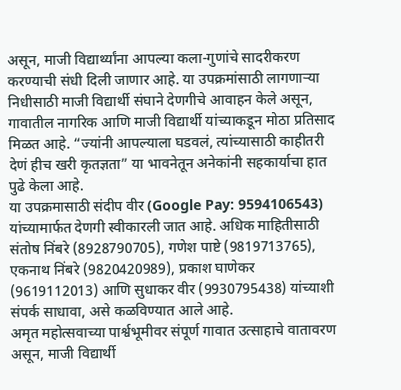असून, माजी विद्यार्थ्यांना आपल्या कला-गुणांचे सादरीकरण करण्याची संधी दिली जाणार आहे. या उपक्रमांसाठी लागणाऱ्या निधीसाठी माजी विद्यार्थी संघाने देणगीचे आवाहन केले असून, गावातील नागरिक आणि माजी विद्यार्थी यांच्याकडून मोठा प्रतिसाद मिळत आहे. “ज्यांनी आपल्याला घडवलं, त्यांच्यासाठी काहीतरी देणं हीच खरी कृतज्ञता” या भावनेतून अनेकांनी सहकार्याचा हात पुढे केला आहे.
या उपक्रमासाठी संदीप वीर (Google Pay: 9594106543) यांच्यामार्फत देणगी स्वीकारली जात आहे. अधिक माहितीसाठी संतोष निंबरे (8928790705), गणेश पाष्टे (9819713765), एकनाथ निंबरे (9820420989), प्रकाश घाणेकर (9619112013) आणि सुधाकर वीर (9930795438) यांच्याशी संपर्क साधावा, असे कळविण्यात आले आहे.
अमृत महोत्सवाच्या पार्श्वभूमीवर संपूर्ण गावात उत्साहाचे वातावरण असून, माजी विद्यार्थी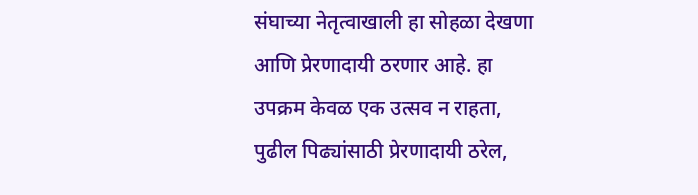संघाच्या नेतृत्वाखाली हा सोहळा देखणा आणि प्रेरणादायी ठरणार आहे. हा उपक्रम केवळ एक उत्सव न राहता, पुढील पिढ्यांसाठी प्रेरणादायी ठरेल,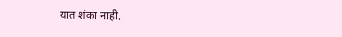यात शंका नाही.